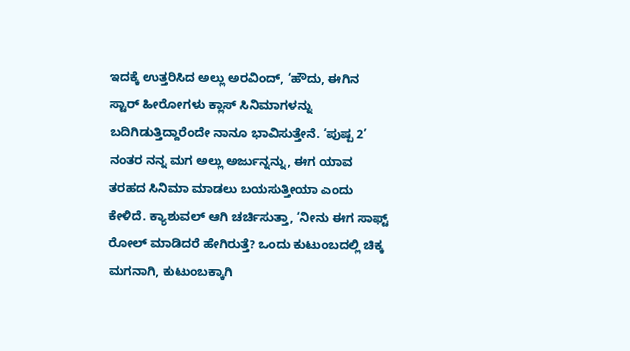ಇದಕ್ಕೆ ಉತ್ತರಿಸಿದ ಅಲ್ಲು ಅರವಿಂದ್, ‘ಹೌದು, ಈಗಿನ ಸ್ಟಾರ್ ಹೀರೋಗಳು ಕ್ಲಾಸ್ ಸಿನಿಮಾಗಳನ್ನು ಬದಿಗಿಡುತ್ತಿದ್ದಾರೆಂದೇ ನಾನೂ ಭಾವಿಸುತ್ತೇನೆ. ‘ಪುಷ್ಪ 2’ ನಂತರ ನನ್ನ ಮಗ ಅಲ್ಲು ಅರ್ಜುನ್ನನ್ನು, ಈಗ ಯಾವ ತರಹದ ಸಿನಿಮಾ ಮಾಡಲು ಬಯಸುತ್ತೀಯಾ ಎಂದು ಕೇಳಿದೆ. ಕ್ಯಾಶುವಲ್ ಆಗಿ ಚರ್ಚಿಸುತ್ತಾ, ‘ನೀನು ಈಗ ಸಾಫ್ಟ್ ರೋಲ್ ಮಾಡಿದರೆ ಹೇಗಿರುತ್ತೆ? ಒಂದು ಕುಟುಂಬದಲ್ಲಿ ಚಿಕ್ಕ ಮಗನಾಗಿ, ಕುಟುಂಬಕ್ಕಾಗಿ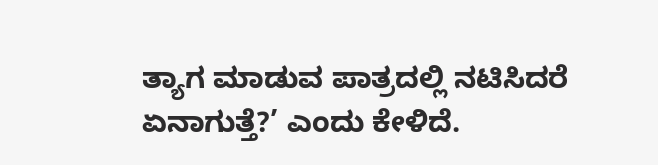ತ್ಯಾಗ ಮಾಡುವ ಪಾತ್ರದಲ್ಲಿ ನಟಿಸಿದರೆ ಏನಾಗುತ್ತೆ?’ ಎಂದು ಕೇಳಿದೆ.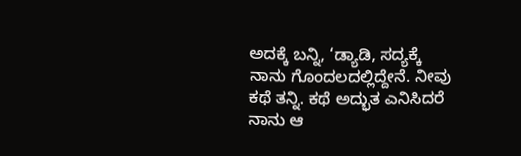ಅದಕ್ಕೆ ಬನ್ನಿ, ‘ಡ್ಯಾಡಿ, ಸದ್ಯಕ್ಕೆ ನಾನು ಗೊಂದಲದಲ್ಲಿದ್ದೇನೆ. ನೀವು ಕಥೆ ತನ್ನಿ. ಕಥೆ ಅದ್ಭುತ ಎನಿಸಿದರೆ ನಾನು ಆ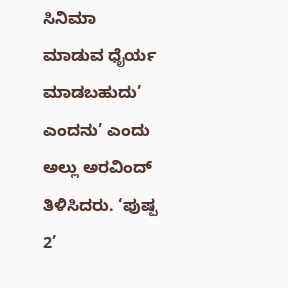ಸಿನಿಮಾ ಮಾಡುವ ಧೈರ್ಯ ಮಾಡಬಹುದು’ ಎಂದನು’ ಎಂದು ಅಲ್ಲು ಅರವಿಂದ್ ತಿಳಿಸಿದರು. ‘ಪುಷ್ಪ 2’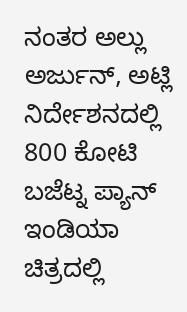ನಂತರ ಅಲ್ಲು ಅರ್ಜುನ್, ಅಟ್ಲಿ ನಿರ್ದೇಶನದಲ್ಲಿ 800 ಕೋಟಿ ಬಜೆಟ್ನ ಪ್ಯಾನ್ ಇಂಡಿಯಾ ಚಿತ್ರದಲ್ಲಿ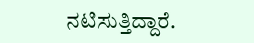ನಟಿಸುತ್ತಿದ್ದಾರೆ.